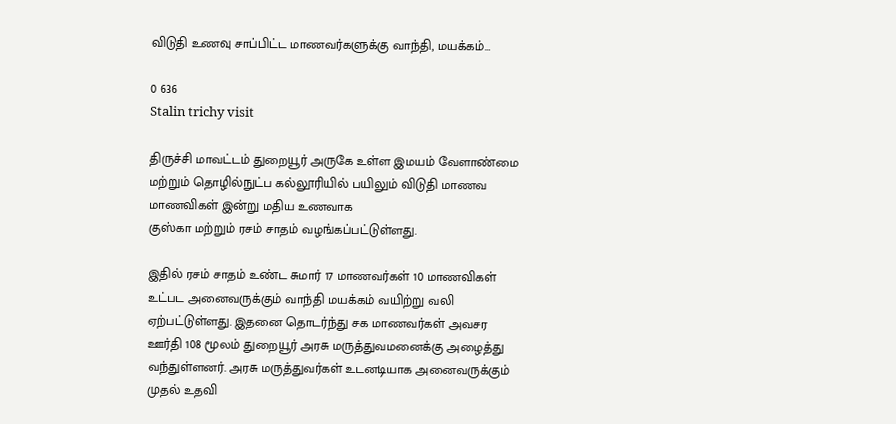விடுதி உணவு சாப்பிட்ட மாணவர்களுக்கு வாந்தி, மயக்கம்…

0 636
Stalin trichy visit

திருச்சி மாவட்டம் துறையூர் அருகே உள்ள இமயம் வேளாண்மை மற்றும் தொழில்நுட்ப கல்லூரியில் பயிலும் விடுதி மாணவ மாணவிகள் இன்று மதிய உணவாக
குஸ்கா மற்றும் ரசம் சாதம் வழங்கப்பட்டுள்ளது.

இதில் ரசம் சாதம் உண்ட சுமார் 17 மாணவர்கள் 10 மாணவிகள் உட்பட அனைவருக்கும் வாந்தி மயக்கம் வயிற்று வலி ஏற்பட்டுள்ளது. இதனை தொடர்ந்து சக மாணவர்கள் அவசர ஊர்தி 108 மூலம் துறையூர் அரசு மருத்துவமனைக்கு அழைத்து வந்துள்ளனர். அரசு மருத்துவர்கள் உடனடியாக அனைவருக்கும் முதல் உதவி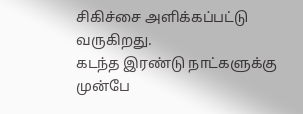சிகிச்சை அளிக்கப்பட்டு வருகிறது.
கடந்த இரண்டு நாட்களுக்கு முன்பே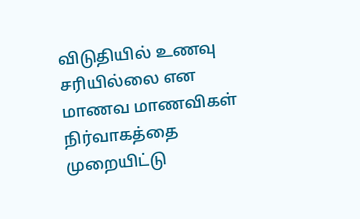விடுதியில் உணவு சரியில்லை என மாணவ மாணவிகள் நிர்வாகத்தை முறையிட்டு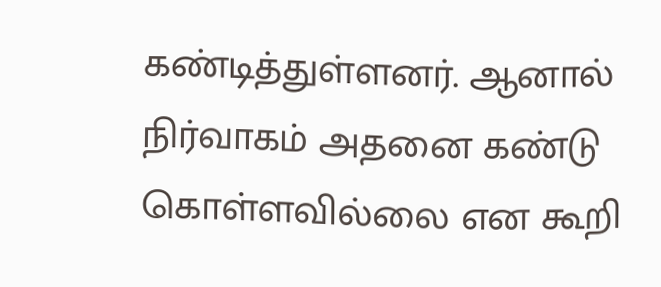கண்டித்துள்ளனர். ஆனால் நிர்வாகம் அதனை கண்டு கொள்ளவில்லை என கூறி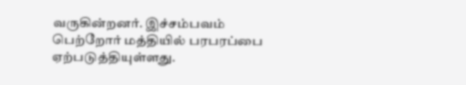வருகின்றனர். இச்சம்பவம் பெற்றோர் மத்தியில் பரபரப்பை ஏற்படுத்தியுள்ளது.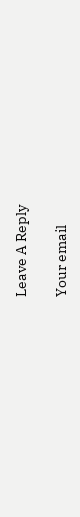Leave A Reply

Your email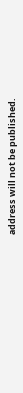address will not be published.